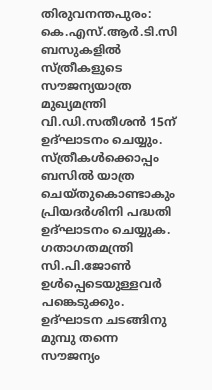തിരുവനന്തപുരം: കെ.എസ്.ആർ.ടി.സി ബസുകളിൽ സ്ത്രീകളുടെ സൗജന്യയാത്ര മുഖ്യമന്ത്രി വി.ഡി.സതീശൻ 15ന് ഉദ്ഘാടനം ചെയ്യും. സ്ത്രീകൾക്കൊപ്പം ബസിൽ യാത്ര ചെയ്തുകൊണ്ടാകും പ്രിയദർശിനി പദ്ധതി ഉദ്ഘാടനം ചെയ്യുക. ഗതാഗതമന്ത്രി സി.പി.ജോൺ ഉൾപ്പെടെയുള്ളവർ പങ്കെടുക്കും. ഉദ്ഘാടന ചടങ്ങിനു മുമ്പു തന്നെ സൗജന്യം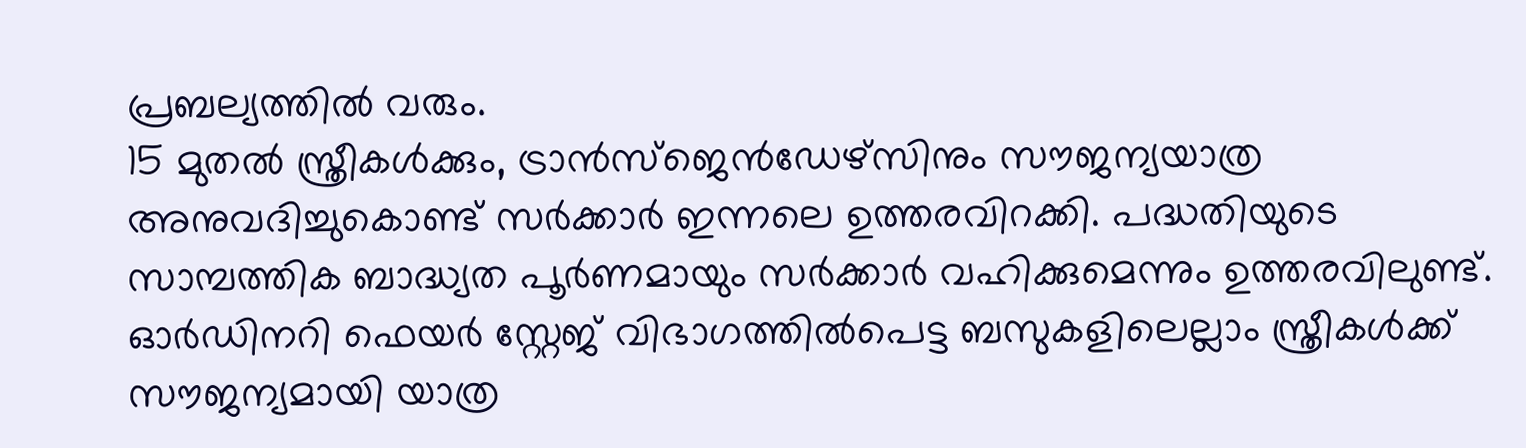പ്രബല്യത്തിൽ വരും.
15 മുതൽ സ്ത്രീകൾക്കും, ട്രാൻസ്ജെൻഡേഴ്സിനും സൗജന്യയാത്ര അനുവദിച്ചുകൊണ്ട് സർക്കാർ ഇന്നലെ ഉത്തരവിറക്കി. പദ്ധതിയുടെ സാമ്പത്തിക ബാദ്ധ്യത പൂർണമായും സർക്കാർ വഹിക്കുമെന്നും ഉത്തരവിലുണ്ട്. ഓർഡിനറി ഫെയർ സ്റ്റേജ് വിഭാഗത്തിൽപെട്ട ബസുകളിലെല്ലാം സ്ത്രീകൾക്ക് സൗജന്യമായി യാത്ര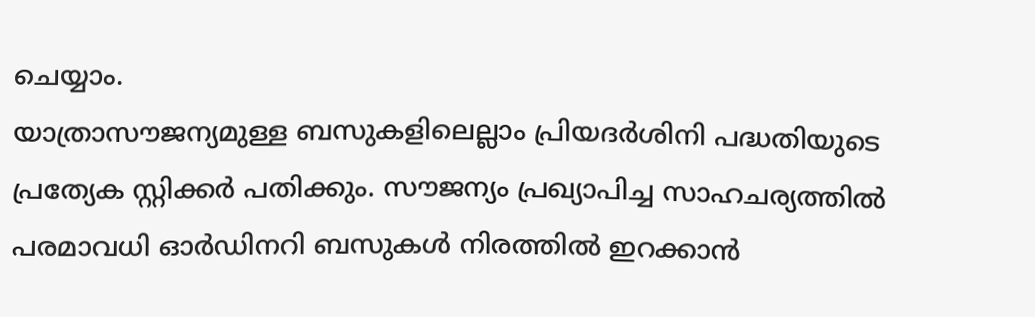ചെയ്യാം.
യാത്രാസൗജന്യമുള്ള ബസുകളിലെല്ലാം പ്രിയദർശിനി പദ്ധതിയുടെ പ്രത്യേക സ്റ്റിക്കർ പതിക്കും. സൗജന്യം പ്രഖ്യാപിച്ച സാഹചര്യത്തിൽ പരമാവധി ഓർഡിനറി ബസുകൾ നിരത്തിൽ ഇറക്കാൻ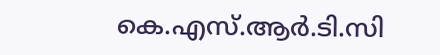കെ.എസ്.ആർ.ടി.സി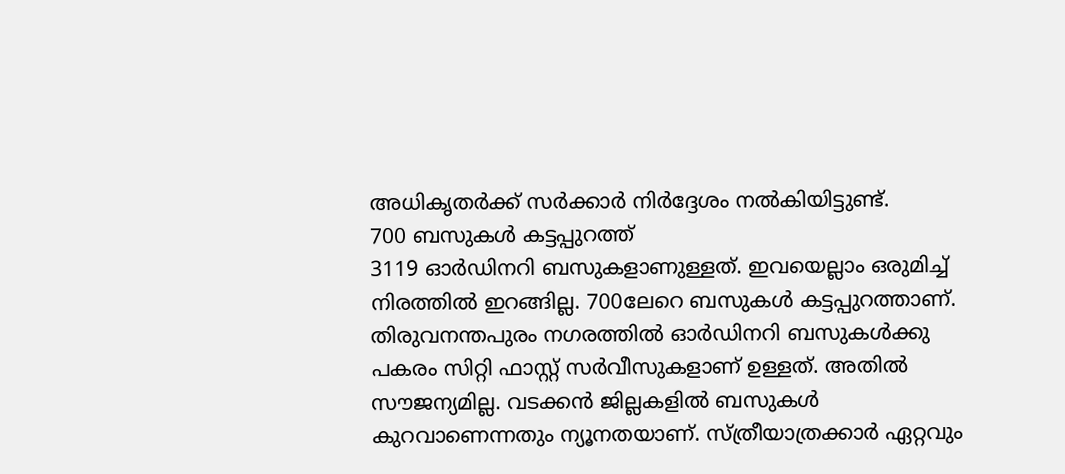അധികൃതർക്ക് സർക്കാർ നിർദ്ദേശം നൽകിയിട്ടുണ്ട്.
700 ബസുകൾ കട്ടപ്പുറത്ത്
3119 ഓർഡിനറി ബസുകളാണുള്ളത്. ഇവയെല്ലാം ഒരുമിച്ച് നിരത്തിൽ ഇറങ്ങില്ല. 700ലേറെ ബസുകൾ കട്ടപ്പുറത്താണ്. തിരുവനന്തപുരം നഗരത്തിൽ ഓർഡിനറി ബസുകൾക്കു പകരം സിറ്റി ഫാസ്റ്റ് സർവീസുകളാണ് ഉള്ളത്. അതിൽ സൗജന്യമില്ല. വടക്കൻ ജില്ലകളിൽ ബസുകൾ കുറവാണെന്നതും ന്യൂനതയാണ്. സ്ത്രീയാത്രക്കാർ ഏറ്റവും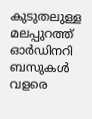കുടുതലുള്ള മലപ്പുറത്ത് ഓർഡിനറി ബസുകൾ വളരെ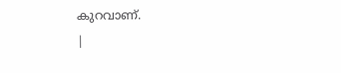കുറവാണ്.
|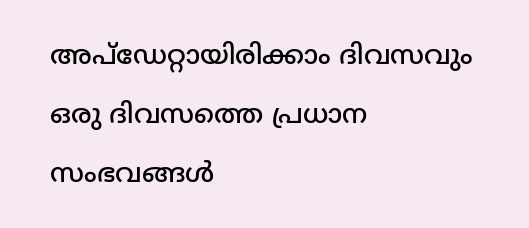അപ്ഡേറ്റായിരിക്കാം ദിവസവും
ഒരു ദിവസത്തെ പ്രധാന സംഭവങ്ങൾ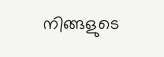നിങ്ങളുടെ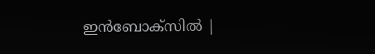ഇൻബോക്സിൽ |